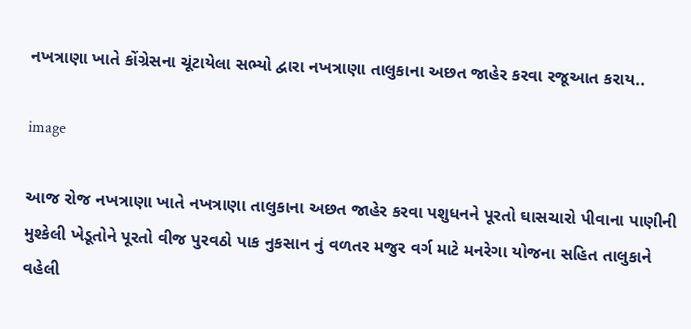નખત્રાણા ખાતે કોંગ્રેસના ચૂંટાયેલા સભ્યો દ્વારા નખત્રાણા તાલુકાના અછત જાહેર કરવા રજૂઆત કરાય..

image

આજ રોજ નખત્રાણા ખાતે નખત્રાણા તાલુકાના અછત જાહેર કરવા પશુધનને પૂરતો ઘાસચારો પીવાના પાણીની મુશ્કેલી ખેડૂતોને પૂરતો વીજ પુરવઠો પાક નુકસાન નું વળતર મજુર વર્ગ માટે મનરેગા યોજના સહિત તાલુકાને વહેલી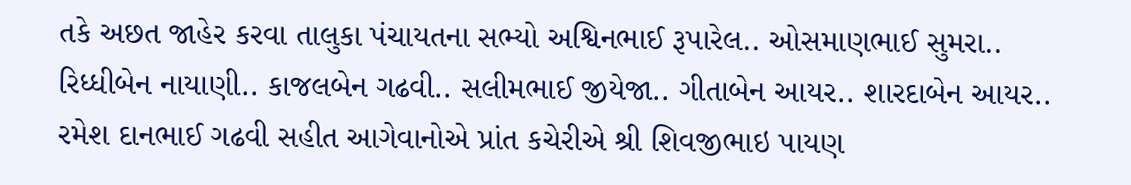તકે અછત જાહેર કરવા તાલુકા પંચાયતના સભ્યો અશ્વિનભાઈ રૂપારેલ.. ઓસમાણભાઈ સુમરા.. રિધ્ધીબેન નાયાણી.. કાજલબેન ગઢવી.. સલીમભાઈ જીયેજા.. ગીતાબેન આયર.. શારદાબેન આયર.. રમેશ દાનભાઈ ગઢવી સહીત આગેવાનોએ પ્રાંત કચેરીએ શ્રી શિવજીભાઇ પાયણ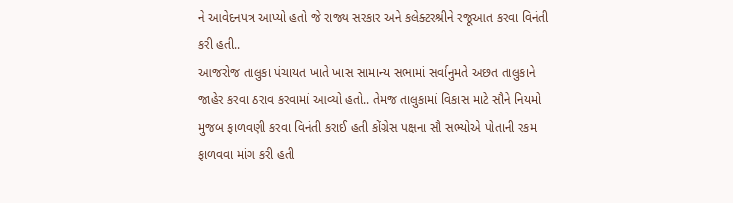ને આવેદનપત્ર આપ્યો હતો જે રાજ્ય સરકાર અને કલેક્ટરશ્રીને રજૂઆત કરવા વિનંતી કરી હતી..
આજરોજ તાલુકા પંચાયત ખાતે ખાસ સામાન્ય સભામાં સર્વાનુમતે અછત તાલુકાને જાહેર કરવા ઠરાવ કરવામાં આવ્યો હતો.. તેમજ તાલુકામાં વિકાસ માટે સૌને નિયમો મુજબ ફાળવણી કરવા વિનંતી કરાઈ હતી કોંગ્રેસ પક્ષના સૌ સભ્યોએ પોતાની રકમ ફાળવવા માંગ કરી હતી